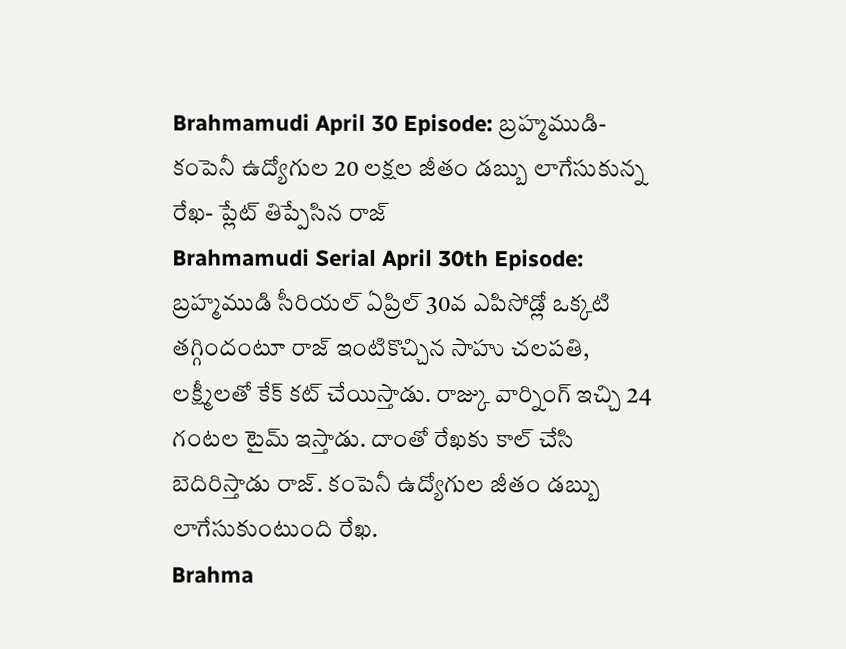Brahmamudi April 30 Episode: బ్రహ్మముడి- కంపెనీ ఉద్యోగుల 20 లక్షల జీతం డబ్బు లాగేసుకున్న రేఖ- ప్లేట్ తిప్పేసిన రాజ్
Brahmamudi Serial April 30th Episode: బ్రహ్మముడి సీరియల్ ఏప్రిల్ 30వ ఎపిసోడ్లో ఒక్కటి తగ్గిందంటూ రాజ్ ఇంటికొచ్చిన సాహు చలపతి, లక్ష్మీలతో కేక్ కట్ చేయిస్తాడు. రాజ్కు వార్నింగ్ ఇచ్చి 24 గంటల టైమ్ ఇస్తాడు. దాంతో రేఖకు కాల్ చేసి బెదిరిస్తాడు రాజ్. కంపెనీ ఉద్యోగుల జీతం డబ్బు లాగేసుకుంటుంది రేఖ.
Brahma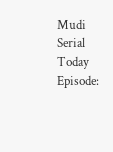Mudi Serial Today Episode: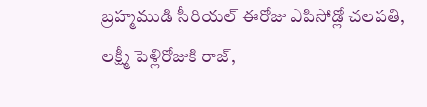బ్రహ్మముడి సీరియల్ ఈరోజు ఎపిసోడ్లో చలపతి, లక్ష్మీ పెళ్లిరోజుకి రాజ్,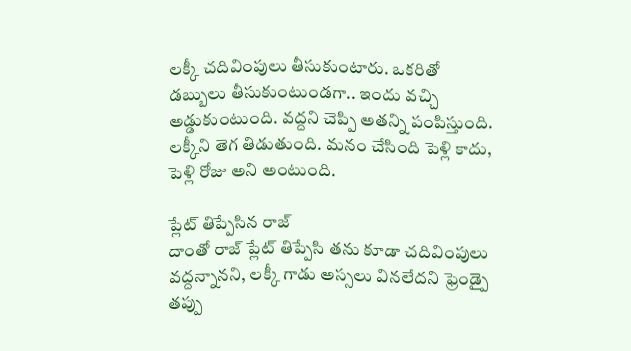లక్కీ చదివింపులు తీసుకుంటారు. ఒకరితో డబ్బులు తీసుకుంటుండగా.. ఇందు వచ్చి అడ్డుకుంటుంది. వద్దని చెప్పి అతన్ని పంపిస్తుంది. లక్కీని తెగ తిడుతుంది. మనం చేసింది పెళ్లి కాదు, పెళ్లి రోజు అని అంటుంది.

ప్లేట్ తిప్పేసిన రాజ్
దాంతో రాజ్ ప్లేట్ తిప్పేసి తను కూడా చదివింపులు వద్దన్నానని, లక్కీ గాడు అస్సలు వినలేదని ఫ్రెండ్పై తప్పు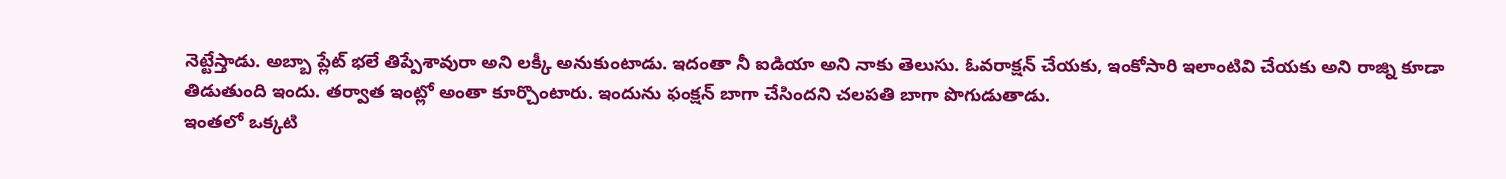నెట్టేస్తాడు. అబ్బా ప్లేట్ భలే తిప్పేశావురా అని లక్కీ అనుకుంటాడు. ఇదంతా నీ ఐడియా అని నాకు తెలుసు. ఓవరాక్షన్ చేయకు, ఇంకోసారి ఇలాంటివి చేయకు అని రాజ్ని కూడా తిడుతుంది ఇందు. తర్వాత ఇంట్లో అంతా కూర్చొంటారు. ఇందును ఫంక్షన్ బాగా చేసిందని చలపతి బాగా పొగుడుతాడు.
ఇంతలో ఒక్కటి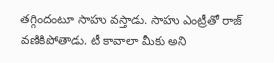తగ్గిందంటూ సాహు వస్తాడు. సాహు ఎంట్రీతో రాజ్ వణికిపోతాడు. టీ కావాలా మీకు అని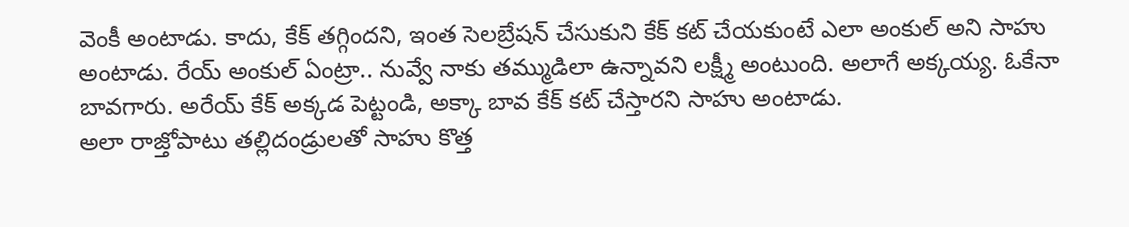వెంకీ అంటాడు. కాదు, కేక్ తగ్గిందని, ఇంత సెలబ్రేషన్ చేసుకుని కేక్ కట్ చేయకుంటే ఎలా అంకుల్ అని సాహు అంటాడు. రేయ్ అంకుల్ ఏంట్రా.. నువ్వే నాకు తమ్ముడిలా ఉన్నావని లక్ష్మీ అంటుంది. అలాగే అక్కయ్య. ఓకేనా బావగారు. అరేయ్ కేక్ అక్కడ పెట్టండి, అక్కా బావ కేక్ కట్ చేస్తారని సాహు అంటాడు.
అలా రాజ్తోపాటు తల్లిదండ్రులతో సాహు కొత్త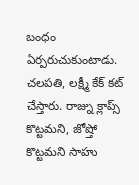బంధం ఏర్పరుచుకుంటాడు. చలపతి, లక్ష్మీ కేక్ కట్ చేస్తారు. రాజ్ను క్లాప్స్ కొట్టమని, జోష్తో కొట్టమని సాహు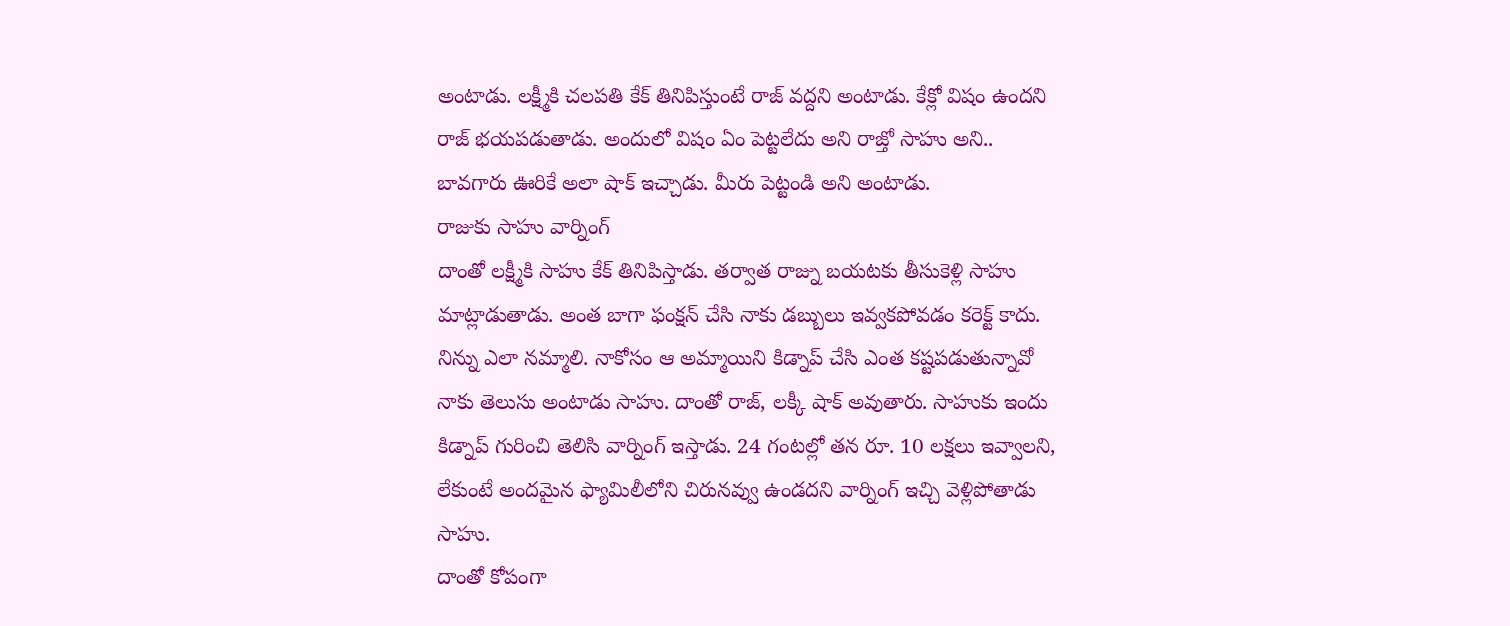అంటాడు. లక్ష్మీకి చలపతి కేక్ తినిపిస్తుంటే రాజ్ వద్దని అంటాడు. కేక్లో విషం ఉందని రాజ్ భయపడుతాడు. అందులో విషం ఏం పెట్టలేదు అని రాజ్తో సాహు అని.. బావగారు ఊరికే అలా షాక్ ఇచ్చాడు. మీరు పెట్టండి అని అంటాడు.
రాజుకు సాహు వార్నింగ్
దాంతో లక్ష్మీకి సాహు కేక్ తినిపిస్తాడు. తర్వాత రాజ్ను బయటకు తీసుకెళ్లి సాహు మాట్లాడుతాడు. అంత బాగా ఫంక్షన్ చేసి నాకు డబ్బులు ఇవ్వకపోవడం కరెక్ట్ కాదు. నిన్ను ఎలా నమ్మాలి. నాకోసం ఆ అమ్మాయిని కిడ్నాప్ చేసి ఎంత కష్టపడుతున్నావో నాకు తెలుసు అంటాడు సాహు. దాంతో రాజ్, లక్కీ షాక్ అవుతారు. సాహుకు ఇందు కిడ్నాప్ గురించి తెలిసి వార్నింగ్ ఇస్తాడు. 24 గంటల్లో తన రూ. 10 లక్షలు ఇవ్వాలని, లేకుంటే అందమైన ఫ్యామిలీలోని చిరునవ్వు ఉండదని వార్నింగ్ ఇచ్చి వెళ్లిపోతాడు సాహు.
దాంతో కోపంగా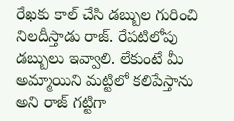రేఖకు కాల్ చేసి డబ్బుల గురించి నిలదీస్తాడు రాజ్. రేపటిలోపు డబ్బులు ఇవ్వాలి. లేకుంటే మీ అమ్మాయిని మట్టిలో కలిపేస్తాను అని రాజ్ గట్టిగా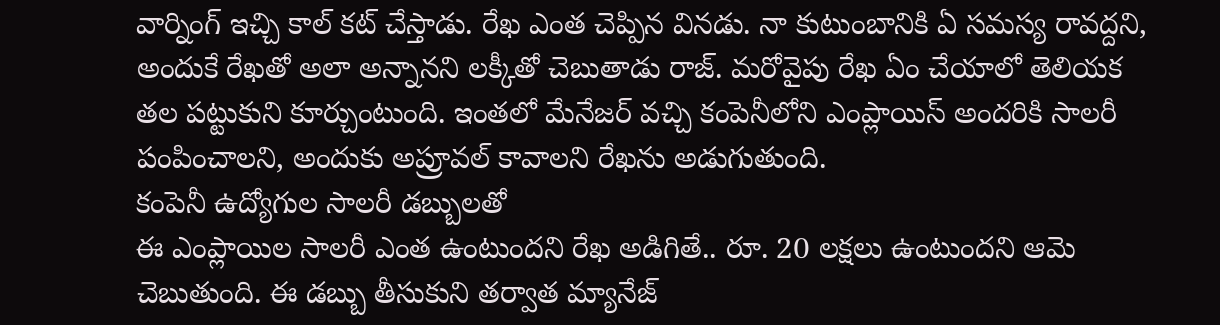వార్నింగ్ ఇచ్చి కాల్ కట్ చేస్తాడు. రేఖ ఎంత చెప్పిన వినడు. నా కుటుంబానికి ఏ సమస్య రావద్దని, అందుకే రేఖతో అలా అన్నానని లక్కీతో చెబుతాడు రాజ్. మరోవైపు రేఖ ఏం చేయాలో తెలియక తల పట్టుకుని కూర్చుంటుంది. ఇంతలో మేనేజర్ వచ్చి కంపెనీలోని ఎంప్లాయిస్ అందరికి సాలరీ పంపించాలని, అందుకు అప్రూవల్ కావాలని రేఖను అడుగుతుంది.
కంపెనీ ఉద్యోగుల సాలరీ డబ్బులతో
ఈ ఎంప్లాయిల సాలరీ ఎంత ఉంటుందని రేఖ అడిగితే.. రూ. 20 లక్షలు ఉంటుందని ఆమె చెబుతుంది. ఈ డబ్బు తీసుకుని తర్వాత మ్యానేజ్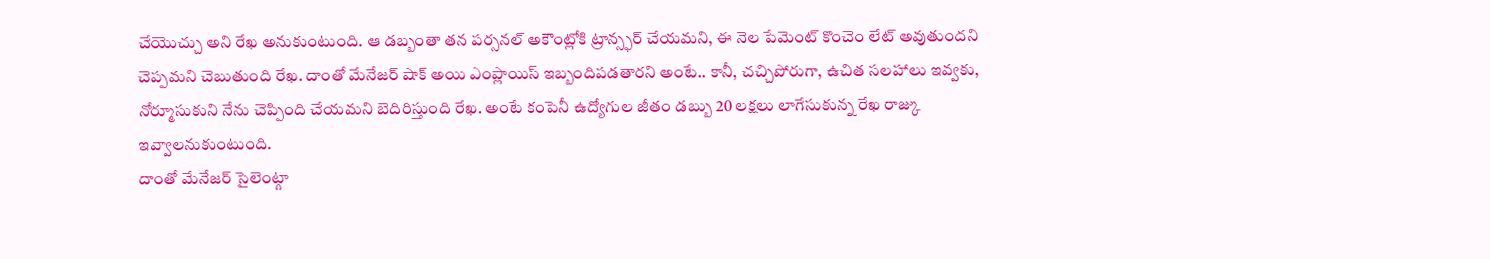చేయొచ్చు అని రేఖ అనుకుంటుంది. ఆ డబ్బంతా తన పర్సనల్ అకౌంట్లోకి ట్రాన్స్ఫర్ చేయమని, ఈ నెల పేమెంట్ కొంచెం లేట్ అవుతుందని చెప్పమని చెబుతుంది రేఖ. దాంతో మేనేజర్ షాక్ అయి ఎంప్లాయిస్ ఇబ్బందిపడతారని అంటే.. కానీ, చచ్చిపోరుగా, ఉచిత సలహాలు ఇవ్వకు, నోర్మూసుకుని నేను చెప్పింది చేయమని బెదిరిస్తుంది రేఖ. అంటే కంపెనీ ఉద్యోగుల జీతం డబ్బు 20 లక్షలు లాగేసుకున్న రేఖ రాజ్కు ఇవ్వాలనుకుంటుంది.
దాంతో మేనేజర్ సైలెంట్గా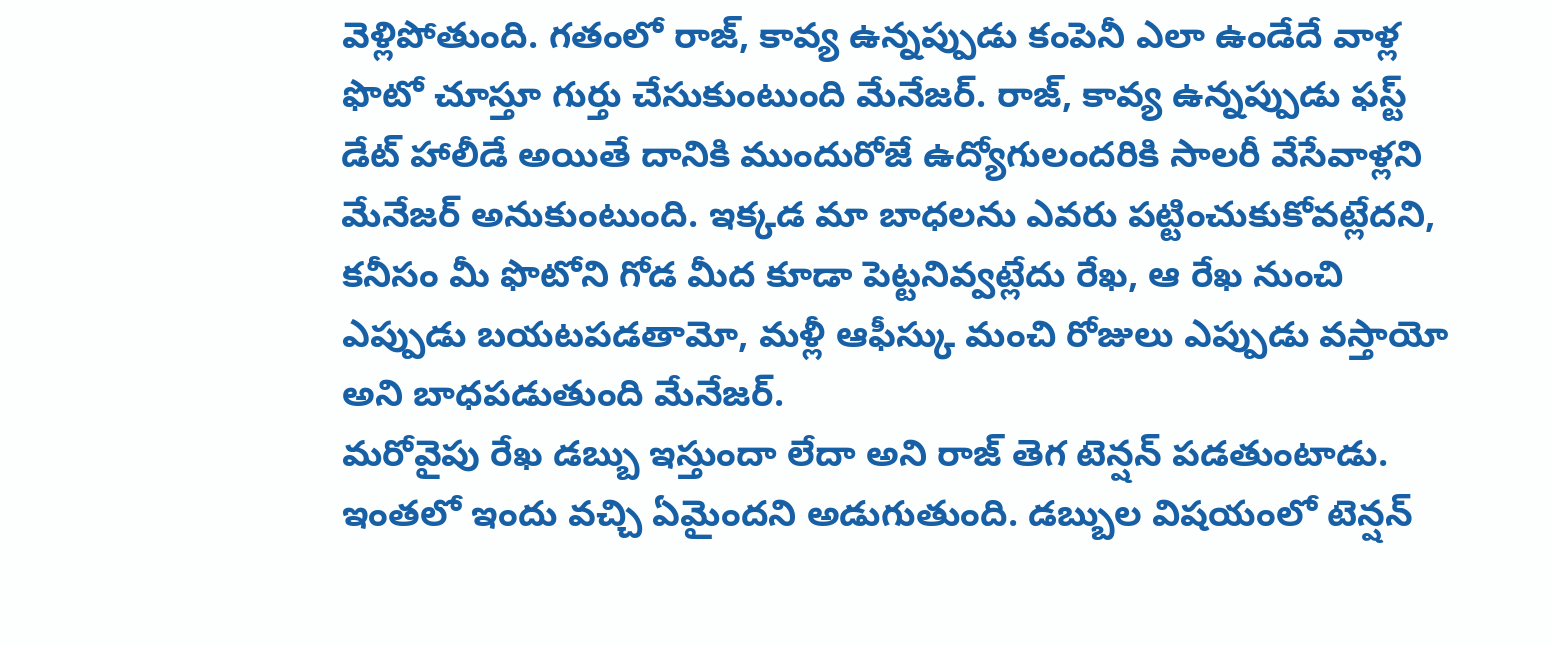వెళ్లిపోతుంది. గతంలో రాజ్, కావ్య ఉన్నప్పుడు కంపెనీ ఎలా ఉండేదే వాళ్ల ఫొటో చూస్తూ గుర్తు చేసుకుంటుంది మేనేజర్. రాజ్, కావ్య ఉన్నప్పుడు ఫస్ట్ డేట్ హాలీడే అయితే దానికి ముందురోజే ఉద్యోగులందరికి సాలరీ వేసేవాళ్లని మేనేజర్ అనుకుంటుంది. ఇక్కడ మా బాధలను ఎవరు పట్టించుకుకోవట్లేదని, కనీసం మీ ఫొటోని గోడ మీద కూడా పెట్టనివ్వట్లేదు రేఖ, ఆ రేఖ నుంచి ఎప్పుడు బయటపడతామో, మళ్లీ ఆఫీస్కు మంచి రోజులు ఎప్పుడు వస్తాయో అని బాధపడుతుంది మేనేజర్.
మరోవైపు రేఖ డబ్బు ఇస్తుందా లేదా అని రాజ్ తెగ టెన్షన్ పడతుంటాడు. ఇంతలో ఇందు వచ్చి ఏమైందని అడుగుతుంది. డబ్బుల విషయంలో టెన్షన్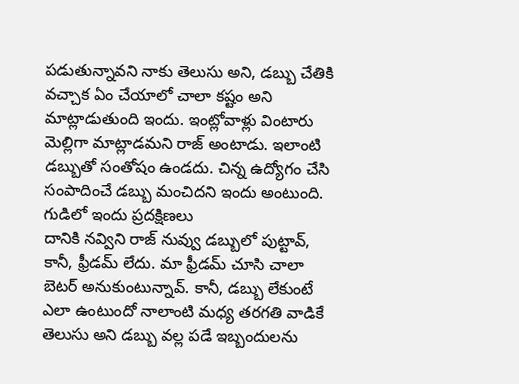పడుతున్నావని నాకు తెలుసు అని, డబ్బు చేతికి వచ్చాక ఏం చేయాలో చాలా కష్టం అని మాట్లాడుతుంది ఇందు. ఇంట్లోవాళ్లు వింటారు మెల్లిగా మాట్లాడమని రాజ్ అంటాడు. ఇలాంటి డబ్బుతో సంతోషం ఉండదు. చిన్న ఉద్యోగం చేసి సంపాదించే డబ్బు మంచిదని ఇందు అంటుంది.
గుడిలో ఇందు ప్రదక్షిణలు
దానికి నవ్విని రాజ్ నువ్వు డబ్బులో పుట్టావ్, కానీ, ఫ్రీడమ్ లేదు. మా ఫ్రీడమ్ చూసి చాలా బెటర్ అనుకుంటున్నావ్. కానీ, డబ్బు లేకుంటే ఎలా ఉంటుందో నాలాంటి మధ్య తరగతి వాడికే తెలుసు అని డబ్బు వల్ల పడే ఇబ్బందులను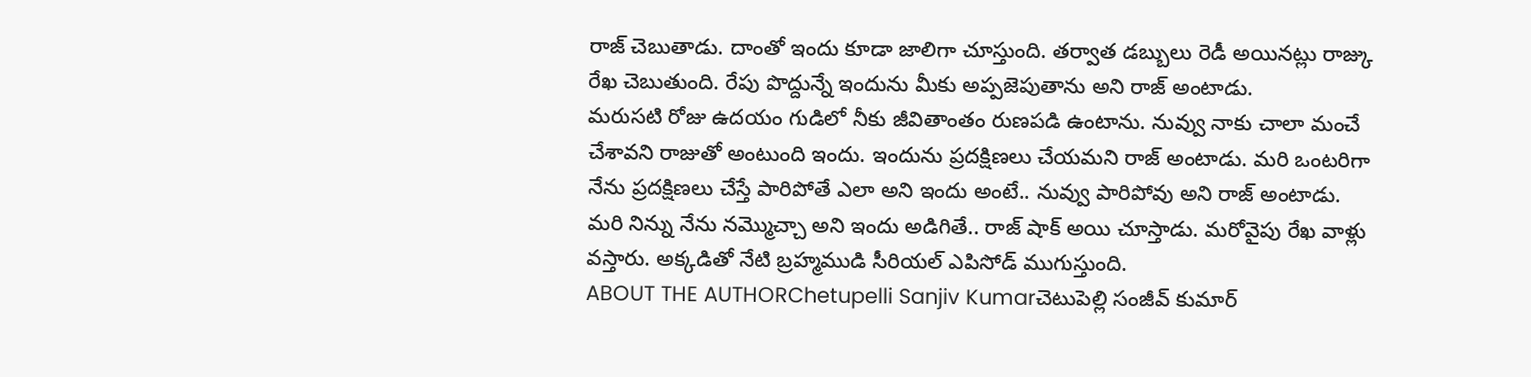రాజ్ చెబుతాడు. దాంతో ఇందు కూడా జాలిగా చూస్తుంది. తర్వాత డబ్బులు రెడీ అయినట్లు రాజ్కు రేఖ చెబుతుంది. రేపు పొద్దున్నే ఇందును మీకు అప్పజెపుతాను అని రాజ్ అంటాడు.
మరుసటి రోజు ఉదయం గుడిలో నీకు జీవితాంతం రుణపడి ఉంటాను. నువ్వు నాకు చాలా మంచే చేశావని రాజుతో అంటుంది ఇందు. ఇందును ప్రదక్షిణలు చేయమని రాజ్ అంటాడు. మరి ఒంటరిగా నేను ప్రదక్షిణలు చేస్తే పారిపోతే ఎలా అని ఇందు అంటే.. నువ్వు పారిపోవు అని రాజ్ అంటాడు. మరి నిన్ను నేను నమ్మొచ్చా అని ఇందు అడిగితే.. రాజ్ షాక్ అయి చూస్తాడు. మరోవైపు రేఖ వాళ్లు వస్తారు. అక్కడితో నేటి బ్రహ్మముడి సీరియల్ ఎపిసోడ్ ముగుస్తుంది.
ABOUT THE AUTHORChetupelli Sanjiv Kumarచెటుపెల్లి సంజీవ్ కుమార్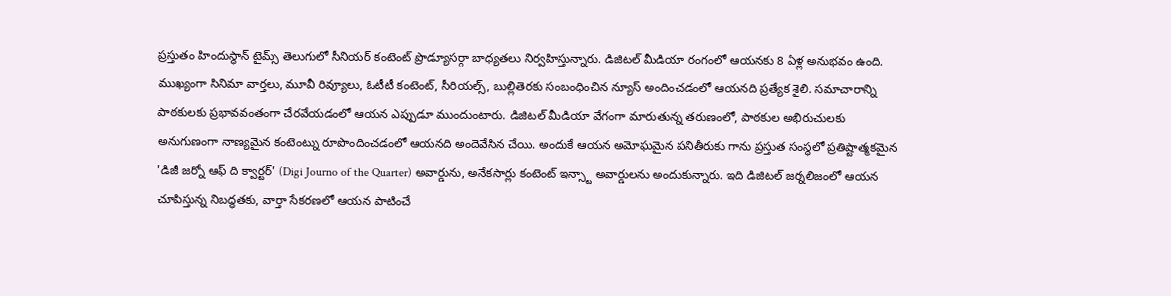ప్రస్తుతం హిందుస్థాన్ టైమ్స్ తెలుగులో సీనియర్ కంటెంట్ ప్రొడ్యూసర్గా బాధ్యతలు నిర్వహిస్తున్నారు. డిజిటల్ మీడియా రంగంలో ఆయనకు 8 ఏళ్ల అనుభవం ఉంది. ముఖ్యంగా సినిమా వార్తలు, మూవీ రివ్యూలు, ఓటీటీ కంటెంట్, సీరియల్స్, బుల్లితెరకు సంబంధించిన న్యూస్ అందించడంలో ఆయనది ప్రత్యేక శైలి. సమాచారాన్ని పాఠకులకు ప్రభావవంతంగా చేరవేయడంలో ఆయన ఎప్పుడూ ముందుంటారు. డిజిటల్ మీడియా వేగంగా మారుతున్న తరుణంలో, పాఠకుల అభిరుచులకు అనుగుణంగా నాణ్యమైన కంటెంట్ను రూపొందించడంలో ఆయనది అందెవేసిన చేయి. అందుకే ఆయన అమోఘమైన పనితీరుకు గాను ప్రస్తుత సంస్థలో ప్రతిష్టాత్మకమైన 'డిజీ జర్నో ఆఫ్ ది క్వార్టర్' (Digi Journo of the Quarter) అవార్డును, అనేకసార్లు కంటెంట్ ఇన్స్టా అవార్డులను అందుకున్నారు. ఇది డిజిటల్ జర్నలిజంలో ఆయన చూపిస్తున్న నిబద్ధతకు, వార్తా సేకరణలో ఆయన పాటించే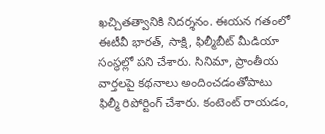ఖచ్చితత్వానికి నిదర్శనం. ఈయన గతంలో ఈటీవీ భారత్, సాక్షి, ఫిల్మీబీట్ మీడియా సంస్థల్లో పని చేశారు. సినిమా, ప్రాంతీయ వార్తలపై కథనాలు అందించడంతోపాటు ఫిల్మీ రిపోర్టింగ్ చేశారు. కంటెంట్ రాయడం,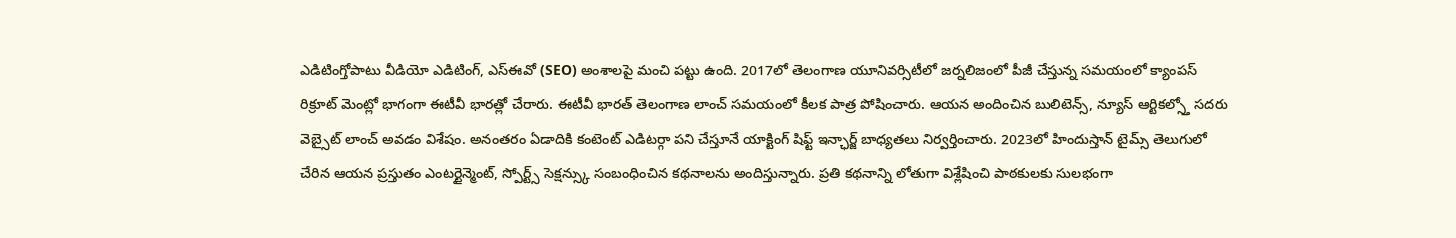ఎడిటింగ్తోపాటు వీడియో ఎడిటింగ్, ఎస్ఈవో (SEO) అంశాలపై మంచి పట్టు ఉంది. 2017లో తెలంగాణ యూనివర్సిటీలో జర్నలిజంలో పీజీ చేస్తున్న సమయంలో క్యాంపస్ రిక్రూట్ మెంట్లో భాగంగా ఈటీవీ భారత్లో చేరారు. ఈటీవీ భారత్ తెలంగాణ లాంచ్ సమయంలో కీలక పాత్ర పోషించారు. ఆయన అందించిన బులిటెన్స్, న్యూస్ ఆర్టికల్స్తో సదరు వెబ్సైట్ లాంచ్ అవడం విశేషం. అనంతరం ఏడాదికి కంటెంట్ ఎడిటర్గా పని చేస్తూనే యాక్టింగ్ షిఫ్ట్ ఇన్ఛార్జ్ బాధ్యతలు నిర్వర్తించారు. 2023లో హిందుస్తాన్ టైమ్స్ తెలుగులో చేరిన ఆయన ప్రస్తుతం ఎంటర్టైన్మెంట్, స్పోర్ట్స్ సెక్షన్స్కు సంబంధించిన కథనాలను అందిస్తున్నారు. ప్రతి కథనాన్ని లోతుగా విశ్లేషించి పాఠకులకు సులభంగా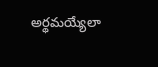అర్థమయ్యేలా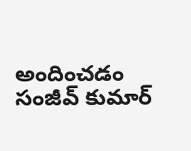అందించడం సంజీవ్ కుమార్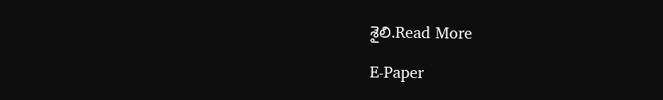శైలి.Read More

E-Paper